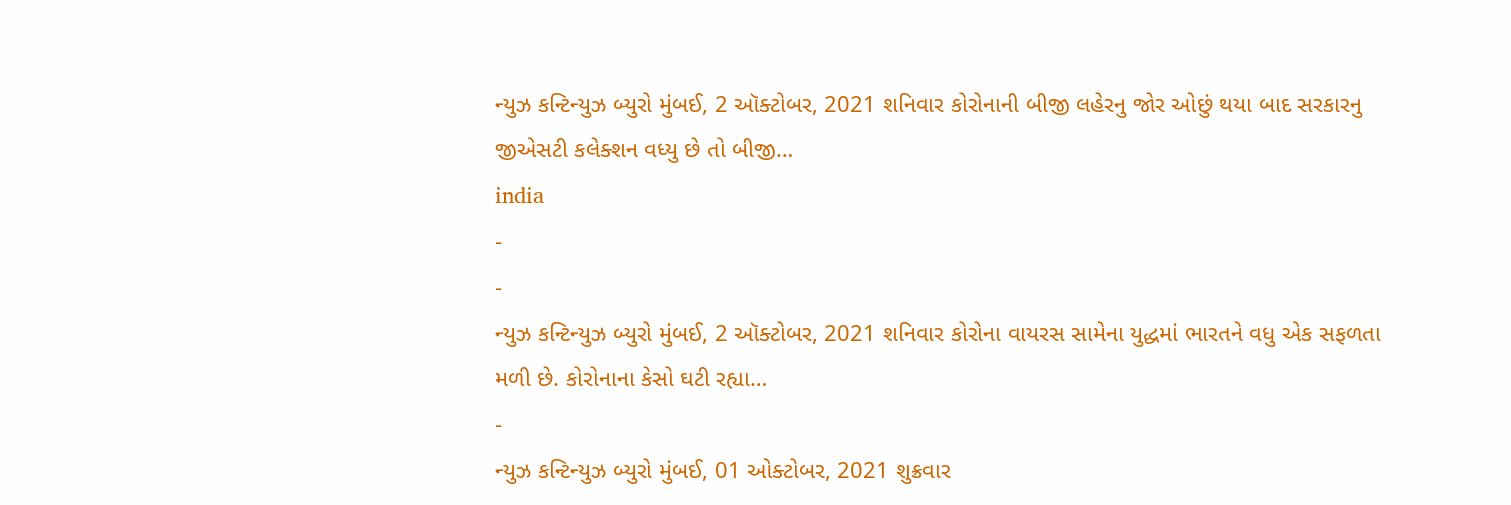ન્યુઝ કન્ટિન્યુઝ બ્યુરો મુંબઈ, 2 ઑક્ટોબર, 2021 શનિવાર કોરોનાની બીજી લહેરનુ જોર ઓછું થયા બાદ સરકારનુ જીએસટી કલેક્શન વધ્યુ છે તો બીજી…
india
-
-
ન્યુઝ કન્ટિન્યુઝ બ્યુરો મુંબઈ, 2 ઑક્ટોબર, 2021 શનિવાર કોરોના વાયરસ સામેના યુદ્ધમાં ભારતને વધુ એક સફળતા મળી છે. કોરોનાના કેસો ઘટી રહ્યા…
-
ન્યુઝ કન્ટિન્યુઝ બ્યુરો મુંબઈ, 01 ઓક્ટોબર, 2021 શુક્રવાર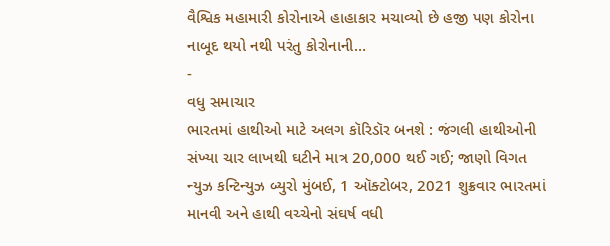વૈશ્વિક મહામારી કોરોનાએ હાહાકાર મચાવ્યો છે હજી પણ કોરોના નાબૂદ થયો નથી પરંતુ કોરોનાની…
-
વધુ સમાચાર
ભારતમાં હાથીઓ માટે અલગ કૉરિડૉર બનશે : જંગલી હાથીઓની સંખ્યા ચાર લાખથી ઘટીને માત્ર 20,000 થઈ ગઈ; જાણો વિગત
ન્યુઝ કન્ટિન્યુઝ બ્યુરો મુંબઈ, 1 ઑક્ટોબર, 2021 શુક્રવાર ભારતમાં માનવી અને હાથી વચ્ચેનો સંઘર્ષ વધી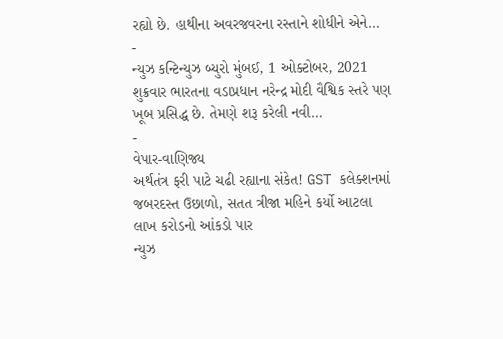રહ્યો છે. હાથીના અવરજવરના રસ્તાને શોધીને એને…
-
ન્યુઝ કન્ટિન્યુઝ બ્યુરો મુંબઈ, 1 ઓક્ટોબર, 2021 શુક્રવાર ભારતના વડાપ્રધાન નરેન્દ્ર મોદી વૈશ્વિક સ્તરે પણ ખૂબ પ્રસિદ્ધ છે. તેમણે શરૂ કરેલી નવી…
-
વેપાર-વાણિજ્ય
અર્થતંત્ર ફરી પાટે ચઢી રહ્યાના સંકેત! GST કલેક્શનમાં જબરદસ્ત ઉછાળો, સતત ત્રીજા મહિને કર્યો આટલા લાખ કરોડનો આંકડો પાર
ન્યુઝ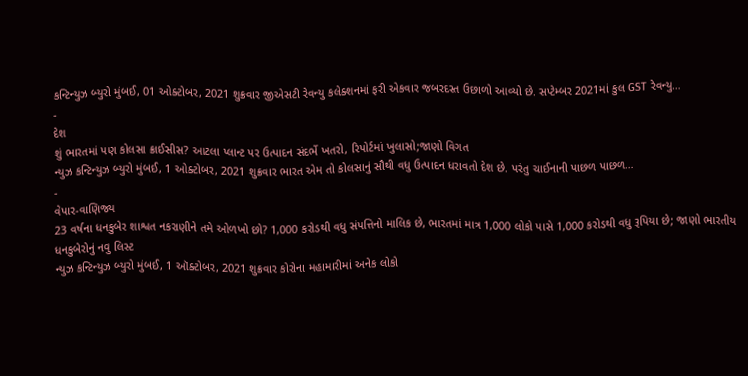કન્ટિન્યુઝ બ્યુરો મુંબઈ, 01 ઓક્ટોબર, 2021 શુક્રવાર જીએસટી રેવન્યુ કલેક્શનમાં ફરી એકવાર જબરદસ્ત ઉછાળો આવ્યો છે. સપ્ટેમ્બર 2021માં કુલ GST રેવન્યુ…
-
દેશ
શું ભારતમાં પણ કોલસા ક્રાઈસીસ? આટલા પ્લાન્ટ પર ઉત્પાદન સંદર્ભે ખતરો, રિપોર્ટમાં ખુલાસો;જાણો વિગત
ન્યુઝ કન્ટિન્યુઝ બ્યુરો મુંબઈ, 1 ઓક્ટોબર, 2021 શુક્રવાર ભારત એમ તો કોલસાનું સૌથી વધુ ઉત્પાદન ધરાવતો દેશ છે. પરંતુ ચાઈનાની પાછળ પાછળ…
-
વેપાર-વાણિજ્ય
23 વર્ષના ધનકુબેર શાશ્વત નકરાણીને તમે ઓળખો છો? 1,000 કરોડથી વધુ સંપત્તિનો માલિક છે, ભારતમાં માત્ર 1,000 લોકો પાસે 1,000 કરોડથી વધુ રૂપિયા છે; જાણો ભારતીય ધનકુબેરોનું નવુ લિસ્ટ
ન્યુઝ કન્ટિન્યુઝ બ્યુરો મુંબઈ, 1 ઑક્ટોબર, 2021 શુક્રવાર કોરોના મહામારીમાં અનેક લોકો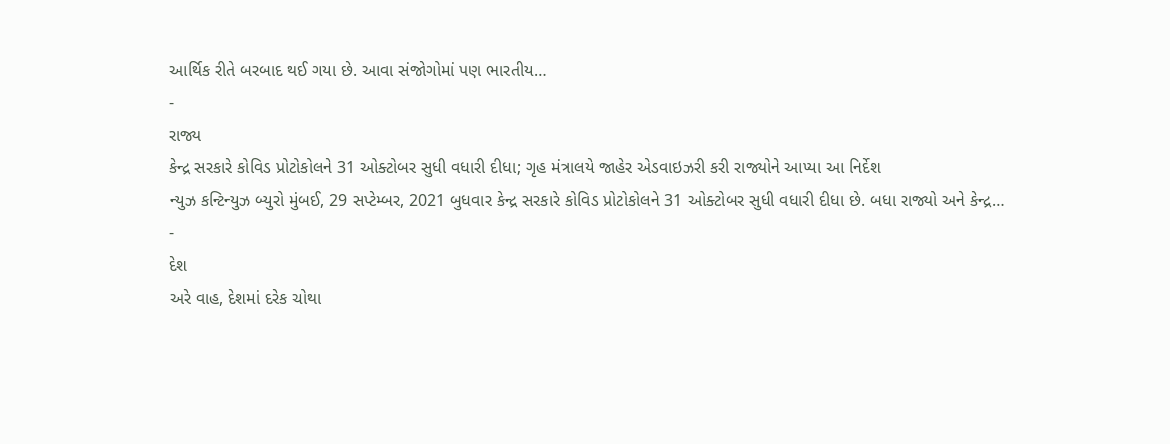આર્થિક રીતે બરબાદ થઈ ગયા છે. આવા સંજોગોમાં પણ ભારતીય…
-
રાજ્ય
કેન્દ્ર સરકારે કોવિડ પ્રોટોકોલને 31 ઓક્ટોબર સુધી વધારી દીધા; ગૃહ મંત્રાલયે જાહેર એડવાઇઝરી કરી રાજ્યોને આપ્યા આ નિર્દેશ
ન્યુઝ કન્ટિન્યુઝ બ્યુરો મુંબઈ, 29 સપ્ટેમ્બર, 2021 બુધવાર કેન્દ્ર સરકારે કોવિડ પ્રોટોકોલને 31 ઓક્ટોબર સુધી વધારી દીધા છે. બધા રાજ્યો અને કેન્દ્ર…
-
દેશ
અરે વાહ, દેશમાં દરેક ચોથા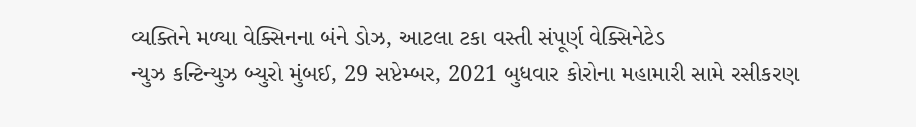વ્યક્તિને મળ્યા વેક્સિનના બંને ડોઝ, આટલા ટકા વસ્તી સંપૂર્ણ વેક્સિનેટેડ
ન્યુઝ કન્ટિન્યુઝ બ્યુરો મુંબઈ, 29 સપ્ટેમ્બર, 2021 બુધવાર કોરોના મહામારી સામે રસીકરણ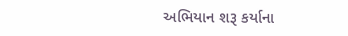અભિયાન શરૂ કર્યાના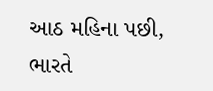આઠ મહિના પછી, ભારતે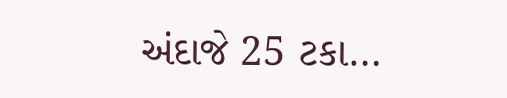અંદાજે 25 ટકા…